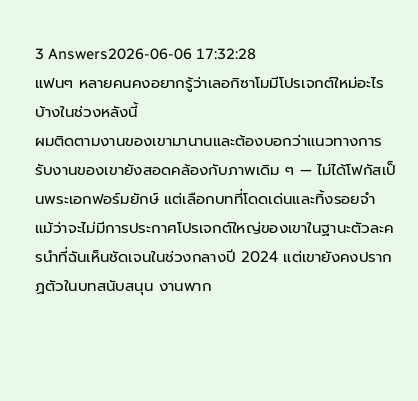3 Answers2026-06-06 17:32:28
แฟนๆ หลายคนคงอยากรู้ว่าเลอกิซาโมมีโปรเจกต์ใหม่อะไรบ้างในช่วงหลังนี้
ผมติดตามงานของเขามานานและต้องบอกว่าแนวทางการรับงานของเขายังสอดคล้องกับภาพเดิม ๆ — ไม่ได้โฟกัสเป็นพระเอกฟอร์มยักษ์ แต่เลือกบทที่โดดเด่นและทิ้งรอยจำ แม้ว่าจะไม่มีการประกาศโปรเจกต์ใหญ่ของเขาในฐานะตัวละครนำที่ฉันเห็นชัดเจนในช่วงกลางปี 2024 แต่เขายังคงปรากฏตัวในบทสนับสนุน งานพาก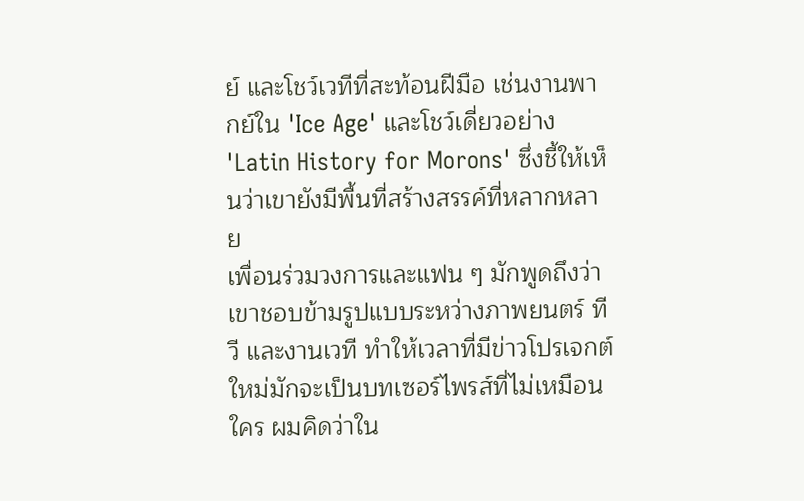ย์ และโชว์เวทีที่สะท้อนฝีมือ เช่นงานพากย์ใน 'Ice Age' และโชว์เดี่ยวอย่าง 'Latin History for Morons' ซึ่งชี้ให้เห็นว่าเขายังมีพื้นที่สร้างสรรค์ที่หลากหลาย
เพื่อนร่วมวงการและแฟน ๆ มักพูดถึงว่าเขาชอบข้ามรูปแบบระหว่างภาพยนตร์ ทีวี และงานเวที ทำให้เวลาที่มีข่าวโปรเจกต์ใหม่มักจะเป็นบทเซอร์ไพรส์ที่ไม่เหมือนใคร ผมคิดว่าใน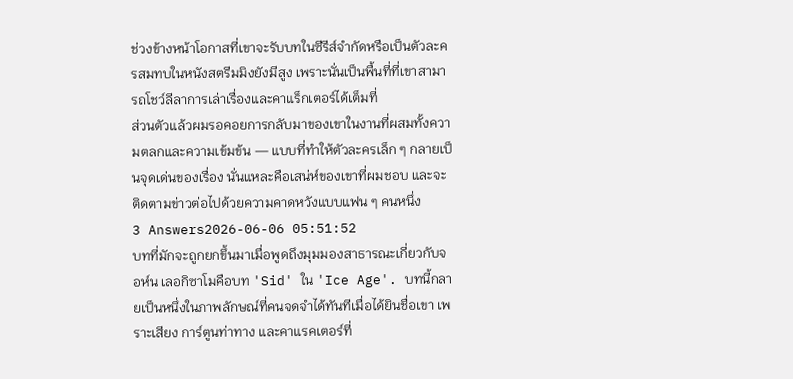ช่วงข้างหน้าโอกาสที่เขาจะรับบทในซีรีส์จำกัดหรือเป็นตัวละครสมทบในหนังสตรีมมิงยังมีสูง เพราะนั่นเป็นพื้นที่ที่เขาสามารถโชว์ลีลาการเล่าเรื่องและคาแร็กเตอร์ได้เต็มที่
ส่วนตัวแล้วผมรอคอยการกลับมาของเขาในงานที่ผสมทั้งความตลกและความเข้มข้น — แบบที่ทำให้ตัวละครเล็ก ๆ กลายเป็นจุดเด่นของเรื่อง นั่นแหละคือเสน่ห์ของเขาที่ผมชอบ และจะติดตามข่าวต่อไปด้วยความคาดหวังแบบแฟน ๆ คนหนึ่ง
3 Answers2026-06-06 05:51:52
บทที่มักจะถูกยกขึ้นมาเมื่อพูดถึงมุมมองสาธารณะเกี่ยวกับจอห์น เลอกิซาโมคือบท 'Sid' ใน 'Ice Age'. บทนี้กลายเป็นหนึ่งในภาพลักษณ์ที่คนจดจำได้ทันทีเมื่อได้ยินชื่อเขา เพราะเสียง การ์ตูนท่าทาง และคาแรคเตอร์ที่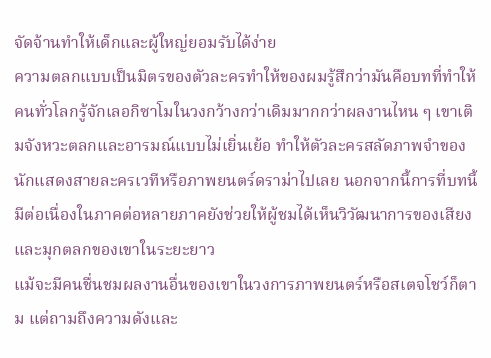จัดจ้านทำให้เด็กและผู้ใหญ่ยอมรับได้ง่าย
ความตลกแบบเป็นมิตรของตัวละครทำให้ของผมรู้สึกว่ามันคือบทที่ทำให้คนทั่วโลกรู้จักเลอกิซาโมในวงกว้างกว่าเดิมมากกว่าผลงานไหน ๆ เขาเติมจังหวะตลกและอารมณ์แบบไม่เยิ่นเย้อ ทำให้ตัวละครสลัดภาพจำของนักแสดงสายละครเวทีหรือภาพยนตร์ดราม่าไปเลย นอกจากนี้การที่บทนี้มีต่อเนื่องในภาคต่อหลายภาคยังช่วยให้ผู้ชมได้เห็นวิวัฒนาการของเสียงและมุกตลกของเขาในระยะยาว
แม้จะมีคนชื่นชมผลงานอื่นของเขาในวงการภาพยนตร์หรือสเตจโชว์ก็ตาม แต่ถามถึงความดังและ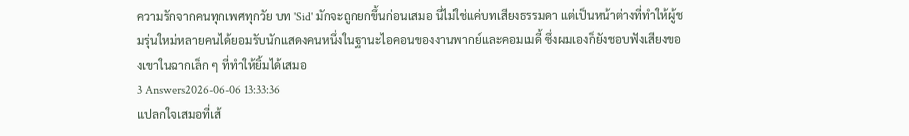ความรักจากคนทุกเพศทุกวัย บท 'Sid' มักจะถูกยกขึ้นก่อนเสมอ นี่ไม่ใช่แค่บทเสียงธรรมดา แต่เป็นหน้าต่างที่ทำให้ผู้ชมรุ่นใหม่หลายคนได้ยอมรับนักแสดงคนหนึ่งในฐานะไอคอนของงานพากย์และคอมเมดี้ ซึ่งผมเองก็ยังชอบฟังเสียงของเขาในฉากเล็ก ๆ ที่ทำให้ยิ้มได้เสมอ
3 Answers2026-06-06 13:33:36
แปลกใจเสมอที่เส้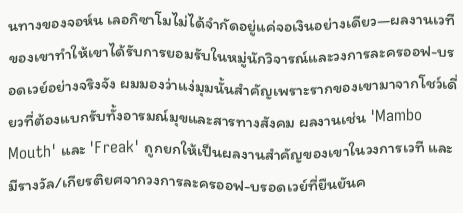นทางของจอห์น เลอกิซาโมไม่ได้จำกัดอยู่แค่จอเงินอย่างเดียว—ผลงานเวทีของเขาทำให้เขาได้รับการยอมรับในหมู่นักวิจารณ์และวงการละครออฟ-บรอดเวย์อย่างจริงจัง ผมมองว่าแง่มุมนั้นสำคัญเพราะรากของเขามาจากโชว์เดี่ยวที่ต้องแบกรับทั้งอารมณ์มุขและสารทางสังคม ผลงานเช่น 'Mambo Mouth' และ 'Freak' ถูกยกให้เป็นผลงานสำคัญของเขาในวงการเวที และมีรางวัล/เกียรติยศจากวงการละครออฟ-บรอดเวย์ที่ยืนยันค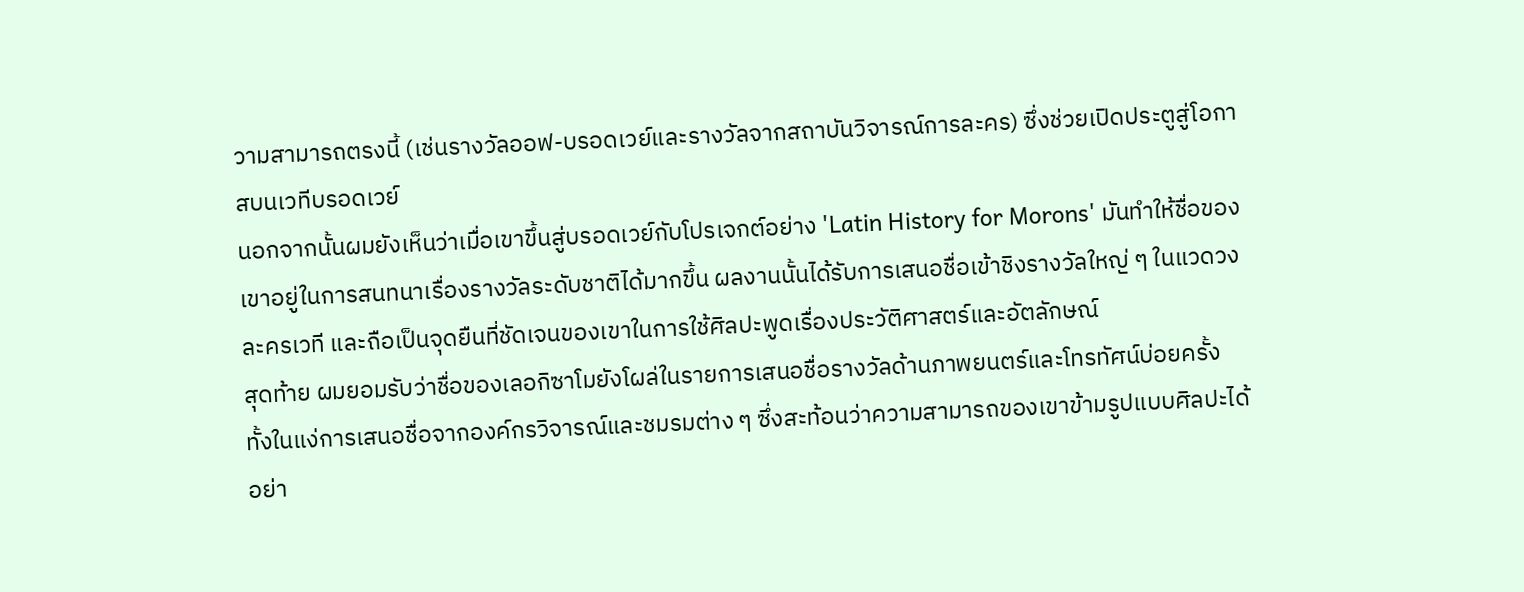วามสามารถตรงนี้ (เช่นรางวัลออฟ-บรอดเวย์และรางวัลจากสถาบันวิจารณ์การละคร) ซึ่งช่วยเปิดประตูสู่โอกาสบนเวทีบรอดเวย์
นอกจากนั้นผมยังเห็นว่าเมื่อเขาขึ้นสู่บรอดเวย์กับโปรเจกต์อย่าง 'Latin History for Morons' มันทำให้ชื่อของเขาอยู่ในการสนทนาเรื่องรางวัลระดับชาติได้มากขึ้น ผลงานนั้นได้รับการเสนอชื่อเข้าชิงรางวัลใหญ่ ๆ ในแวดวงละครเวที และถือเป็นจุดยืนที่ชัดเจนของเขาในการใช้ศิลปะพูดเรื่องประวัติศาสตร์และอัตลักษณ์
สุดท้าย ผมยอมรับว่าชื่อของเลอกิซาโมยังโผล่ในรายการเสนอชื่อรางวัลด้านภาพยนตร์และโทรทัศน์บ่อยครั้ง ทั้งในแง่การเสนอชื่อจากองค์กรวิจารณ์และชมรมต่าง ๆ ซึ่งสะท้อนว่าความสามารถของเขาข้ามรูปแบบศิลปะได้อย่า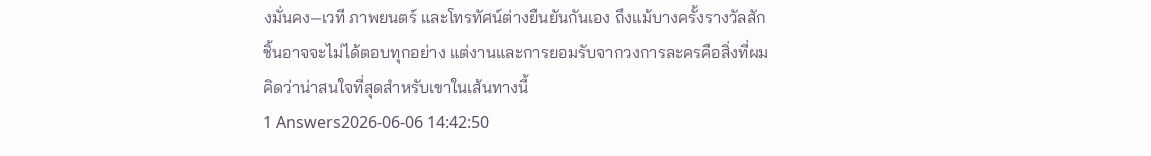งมั่นคง—เวที ภาพยนตร์ และโทรทัศน์ต่างยืนยันกันเอง ถึงแม้บางครั้งรางวัลสักชิ้นอาจจะไม่ได้ตอบทุกอย่าง แต่งานและการยอมรับจากวงการละครคือสิ่งที่ผมคิดว่าน่าสนใจที่สุดสำหรับเขาในเส้นทางนี้
1 Answers2026-06-06 14:42:50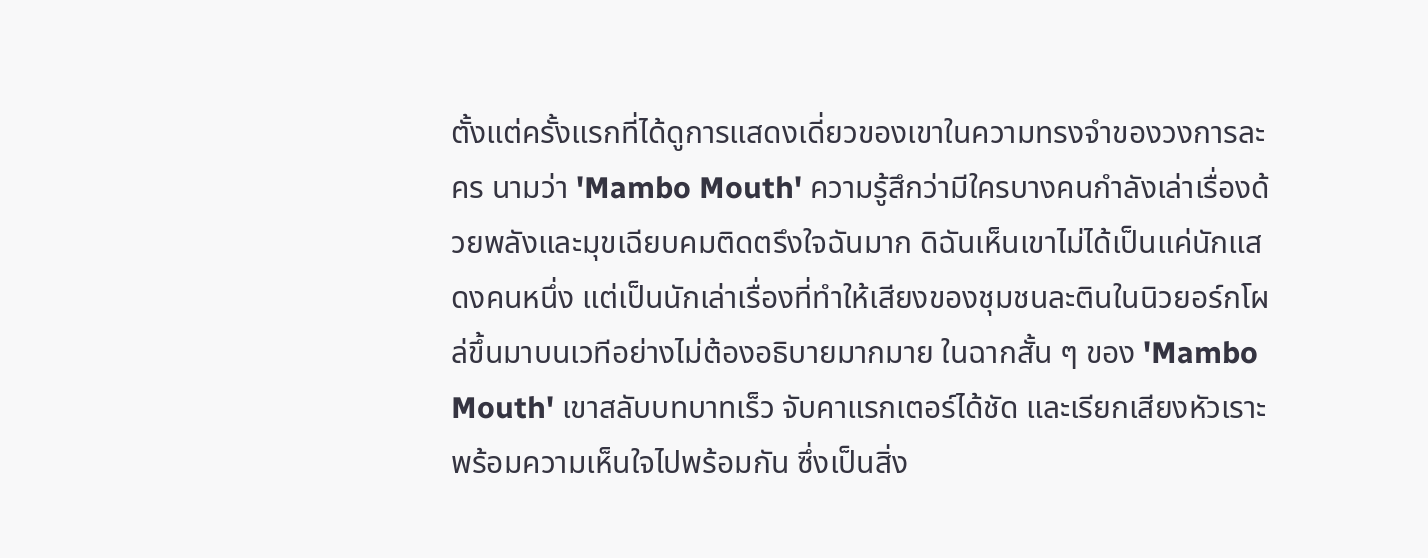ตั้งแต่ครั้งแรกที่ได้ดูการแสดงเดี่ยวของเขาในความทรงจำของวงการละคร นามว่า 'Mambo Mouth' ความรู้สึกว่ามีใครบางคนกำลังเล่าเรื่องด้วยพลังและมุขเฉียบคมติดตรึงใจฉันมาก ดิฉันเห็นเขาไม่ได้เป็นแค่นักแสดงคนหนึ่ง แต่เป็นนักเล่าเรื่องที่ทำให้เสียงของชุมชนละตินในนิวยอร์กโผล่ขึ้นมาบนเวทีอย่างไม่ต้องอธิบายมากมาย ในฉากสั้น ๆ ของ 'Mambo Mouth' เขาสลับบทบาทเร็ว จับคาแรกเตอร์ได้ชัด และเรียกเสียงหัวเราะพร้อมความเห็นใจไปพร้อมกัน ซึ่งเป็นสิ่ง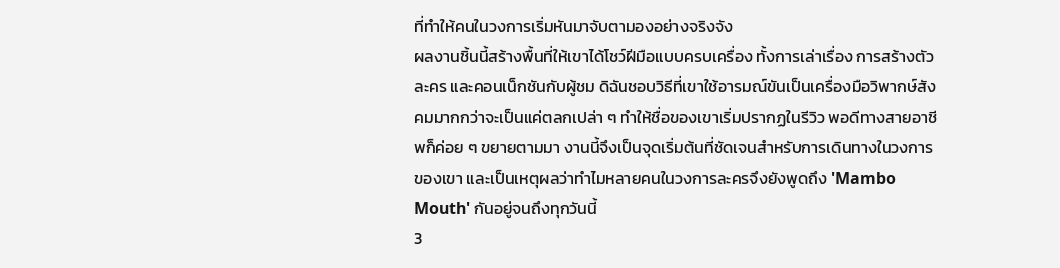ที่ทำให้คนในวงการเริ่มหันมาจับตามองอย่างจริงจัง
ผลงานชิ้นนี้สร้างพื้นที่ให้เขาได้โชว์ฝีมือแบบครบเครื่อง ทั้งการเล่าเรื่อง การสร้างตัวละคร และคอนเน็กชันกับผู้ชม ดิฉันชอบวิธีที่เขาใช้อารมณ์ขันเป็นเครื่องมือวิพากษ์สังคมมากกว่าจะเป็นแค่ตลกเปล่า ๆ ทำให้ชื่อของเขาเริ่มปรากฏในรีวิว พอดีทางสายอาชีพก็ค่อย ๆ ขยายตามมา งานนี้จึงเป็นจุดเริ่มต้นที่ชัดเจนสำหรับการเดินทางในวงการของเขา และเป็นเหตุผลว่าทำไมหลายคนในวงการละครจึงยังพูดถึง 'Mambo Mouth' กันอยู่จนถึงทุกวันนี้
3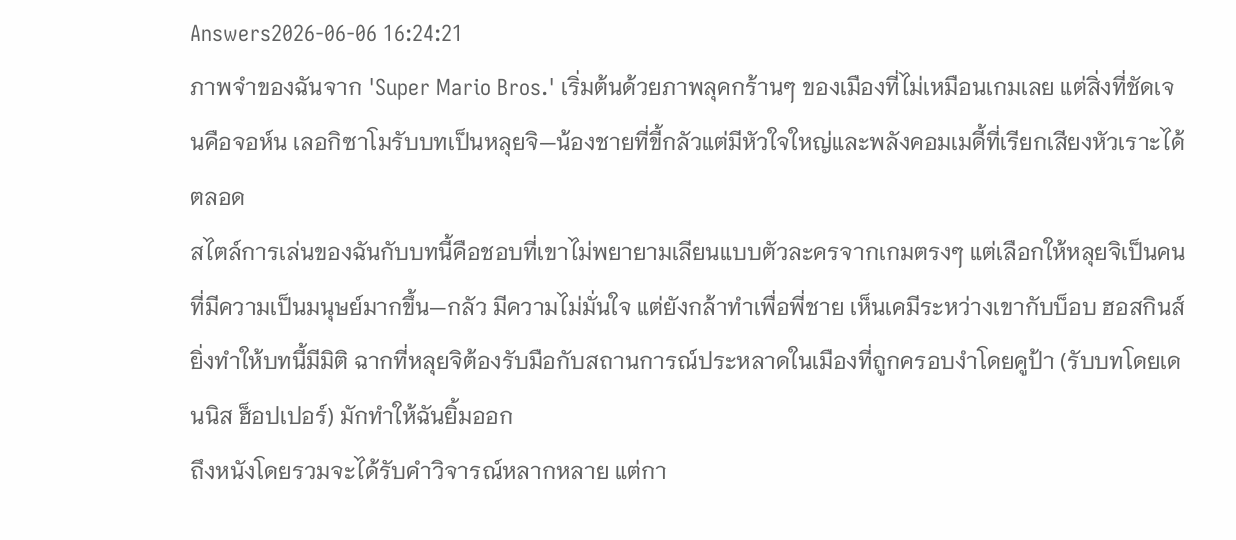Answers2026-06-06 16:24:21
ภาพจำของฉันจาก 'Super Mario Bros.' เริ่มต้นด้วยภาพลุคกร้านๆ ของเมืองที่ไม่เหมือนเกมเลย แต่สิ่งที่ชัดเจนคือจอห์น เลอกิซาโมรับบทเป็นหลุยจิ—น้องชายที่ขี้กลัวแต่มีหัวใจใหญ่และพลังคอมเมดี้ที่เรียกเสียงหัวเราะได้ตลอด
สไตล์การเล่นของฉันกับบทนี้คือชอบที่เขาไม่พยายามเลียนแบบตัวละครจากเกมตรงๆ แต่เลือกให้หลุยจิเป็นคนที่มีความเป็นมนุษย์มากขึ้น—กลัว มีความไม่มั่นใจ แต่ยังกล้าทำเพื่อพี่ชาย เห็นเคมีระหว่างเขากับบ็อบ ฮอสกินส์ยิ่งทำให้บทนี้มีมิติ ฉากที่หลุยจิต้องรับมือกับสถานการณ์ประหลาดในเมืองที่ถูกครอบงำโดยคูป้า (รับบทโดยเดนนิส ฮ็อปเปอร์) มักทำให้ฉันยิ้มออก
ถึงหนังโดยรวมจะได้รับคำวิจารณ์หลากหลาย แต่กา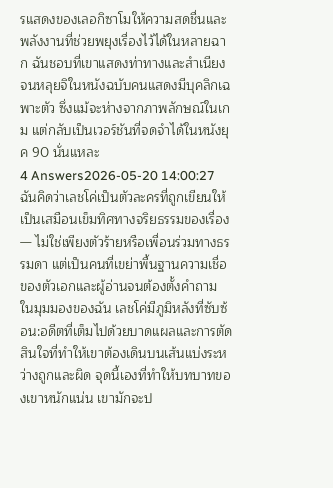รแสดงของเลอกิซาโมให้ความสดชื่นและพลังงานที่ช่วยพยุงเรื่องไว้ได้ในหลายฉาก ฉันชอบที่เขาแสดงท่าทางและสำเนียงจนหลุยจิในหนังฉบับคนแสดงมีบุคลิกเฉพาะตัว ซึ่งแม้จะห่างจากภาพลักษณ์ในเกม แต่กลับเป็นเวอร์ชันที่จดจำได้ในหนังยุค 90 นั่นแหละ
4 Answers2026-05-20 14:00:27
ฉันคิดว่าเลชโค่เป็นตัวละครที่ถูกเขียนให้เป็นเสมือนเข็มทิศทางจริยธรรมของเรื่อง — ไม่ใช่เพียงตัวร้ายหรือเพื่อนร่วมทางธรรมดา แต่เป็นคนที่เขย่าพื้นฐานความเชื่อของตัวเอกและผู้อ่านจนต้องตั้งคำถาม
ในมุมมองของฉัน เลชโค่มีภูมิหลังที่ซับซ้อน:อดีตที่เต็มไปด้วยบาดแผลและการตัดสินใจที่ทำให้เขาต้องเดินบนเส้นแบ่งระหว่างถูกและผิด จุดนี้เองที่ทำให้บทบาทของเขาหนักแน่น เขามักจะป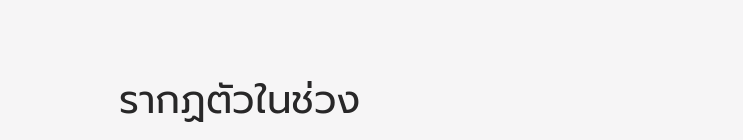รากฏตัวในช่วง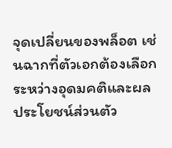จุดเปลี่ยนของพล็อต เช่นฉากที่ตัวเอกต้องเลือกระหว่างอุดมคติและผลประโยชน์ส่วนตัว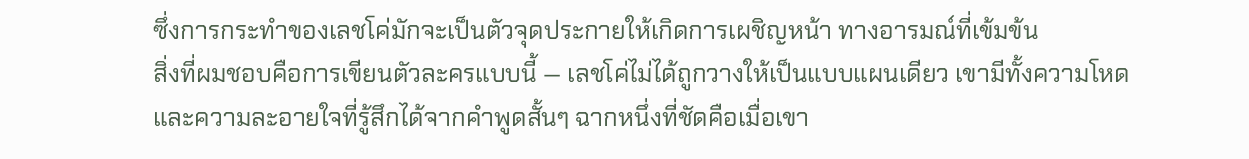ซึ่งการกระทำของเลชโค่มักจะเป็นตัวจุดประกายให้เกิดการเผชิญหน้า ทางอารมณ์ที่เข้มข้น
สิ่งที่ผมชอบคือการเขียนตัวละครแบบนี้ — เลชโค่ไม่ได้ถูกวางให้เป็นแบบแผนเดียว เขามีทั้งความโหด และความละอายใจที่รู้สึกได้จากคำพูดสั้นๆ ฉากหนึ่งที่ชัดคือเมื่อเขา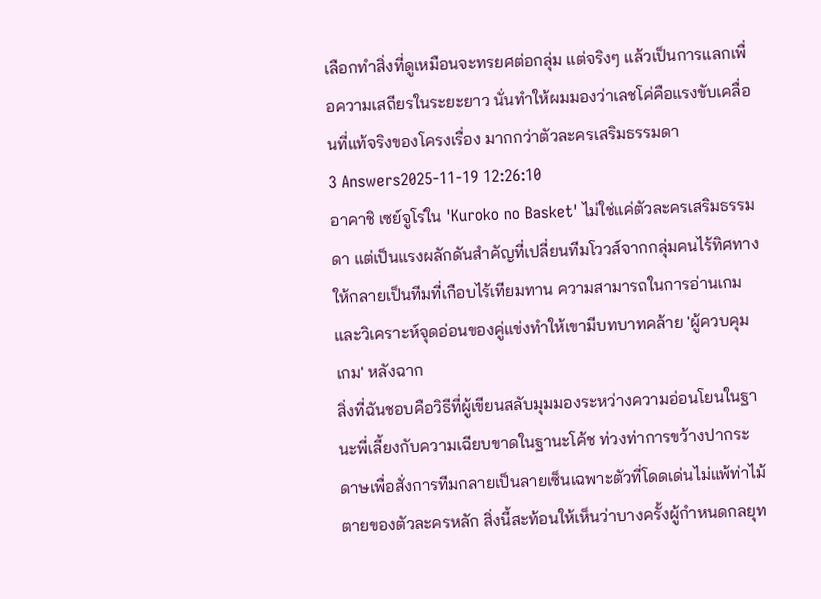เลือกทำสิ่งที่ดูเหมือนจะทรยศต่อกลุ่ม แต่จริงๆ แล้วเป็นการแลกเพื่อความเสถียรในระยะยาว นั่นทำให้ผมมองว่าเลชโค่คือแรงขับเคลื่อนที่แท้จริงของโครงเรื่อง มากกว่าตัวละครเสริมธรรมดา
3 Answers2025-11-19 12:26:10
อาคาชิ เซย์จูโร่ใน 'Kuroko no Basket' ไม่ใช่แค่ตัวละครเสริมธรรมดา แต่เป็นแรงผลักดันสำคัญที่เปลี่ยนทีมโววส์จากกลุ่มคนไร้ทิศทางให้กลายเป็นทีมที่เกือบไร้เทียมทาน ความสามารถในการอ่านเกมและวิเคราะห์จุดอ่อนของคู่แข่งทำให้เขามีบทบาทคล้าย 'ผู้ควบคุมเกม' หลังฉาก
สิ่งที่ฉันชอบคือวิธีที่ผู้เขียนสลับมุมมองระหว่างความอ่อนโยนในฐานะพี่เลี้ยงกับความเฉียบขาดในฐานะโค้ช ท่วงท่าการขว้างปากระดาษเพื่อสั่งการทีมกลายเป็นลายเซ็นเฉพาะตัวที่โดดเด่นไม่แพ้ท่าไม้ตายของตัวละครหลัก สิ่งนี้สะท้อนให้เห็นว่าบางครั้งผู้กำหนดกลยุท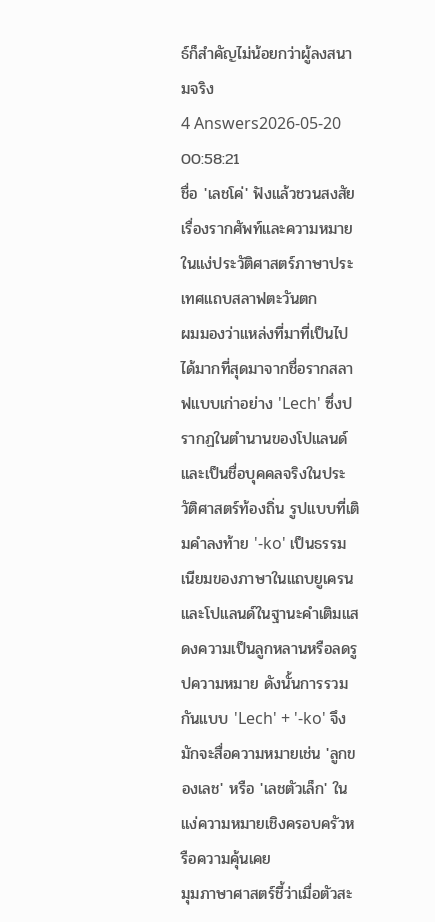ธ์ก็สำคัญไม่น้อยกว่าผู้ลงสนามจริง
4 Answers2026-05-20 00:58:21
ชื่อ 'เลชโค่' ฟังแล้วชวนสงสัยเรื่องรากศัพท์และความหมายในแง่ประวัติศาสตร์ภาษาประเทศแถบสลาฟตะวันตก
ผมมองว่าแหล่งที่มาที่เป็นไปได้มากที่สุดมาจากชื่อรากสลาฟแบบเก่าอย่าง 'Lech' ซึ่งปรากฏในตำนานของโปแลนด์และเป็นชื่อบุคคลจริงในประวัติศาสตร์ท้องถิ่น รูปแบบที่เติมคำลงท้าย '-ko' เป็นธรรมเนียมของภาษาในแถบยูเครนและโปแลนด์ในฐานะคำเติมแสดงความเป็นลูกหลานหรือลดรูปความหมาย ดังนั้นการรวมกันแบบ 'Lech' + '-ko' จึงมักจะสื่อความหมายเช่น 'ลูกของเลช' หรือ 'เลชตัวเล็ก' ในแง่ความหมายเชิงครอบครัวหรือความคุ้นเคย
มุมภาษาศาสตร์ชี้ว่าเมื่อตัวสะ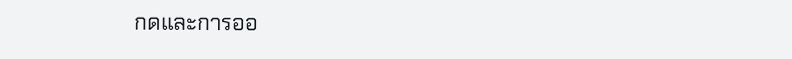กดและการออ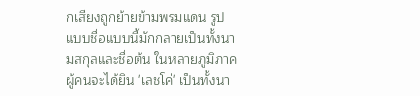กเสียงถูกย้ายข้ามพรมแดน รูปแบบชื่อแบบนี้มักกลายเป็นทั้งนามสกุลและชื่อต้น ในหลายภูมิภาคผู้คนจะได้ยิน 'เลชโค่' เป็นทั้งนา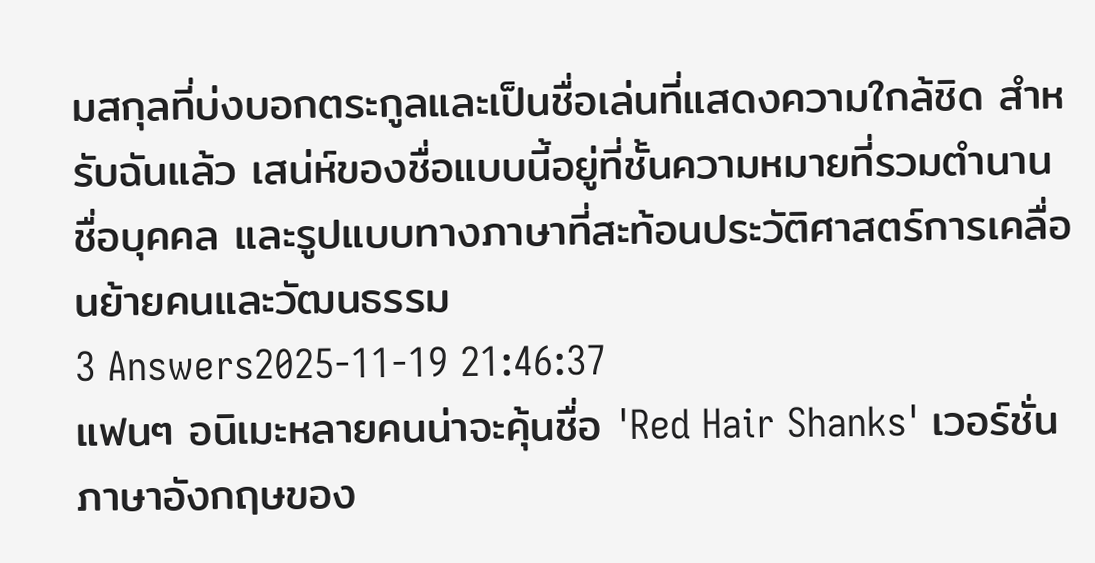มสกุลที่บ่งบอกตระกูลและเป็นชื่อเล่นที่แสดงความใกล้ชิด สำหรับฉันแล้ว เสน่ห์ของชื่อแบบนี้อยู่ที่ชั้นความหมายที่รวมตำนาน ชื่อบุคคล และรูปแบบทางภาษาที่สะท้อนประวัติศาสตร์การเคลื่อนย้ายคนและวัฒนธรรม
3 Answers2025-11-19 21:46:37
แฟนๆ อนิเมะหลายคนน่าจะคุ้นชื่อ 'Red Hair Shanks' เวอร์ชั่นภาษาอังกฤษของ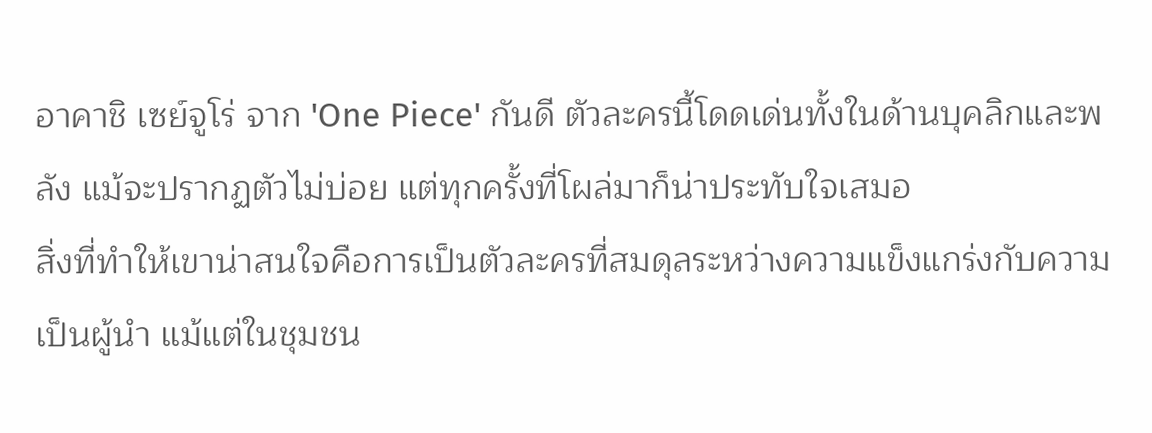อาคาชิ เซย์จูโร่ จาก 'One Piece' กันดี ตัวละครนี้โดดเด่นทั้งในด้านบุคลิกและพลัง แม้จะปรากฏตัวไม่บ่อย แต่ทุกครั้งที่โผล่มาก็น่าประทับใจเสมอ
สิ่งที่ทำให้เขาน่าสนใจคือการเป็นตัวละครที่สมดุลระหว่างความแข็งแกร่งกับความเป็นผู้นำ แม้แต่ในชุมชน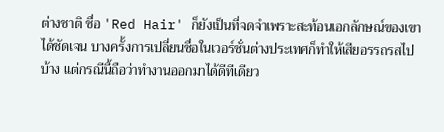ต่างชาติ ชื่อ 'Red Hair' ก็ยังเป็นที่จดจำเพราะสะท้อนเอกลักษณ์ของเขาได้ชัดเจน บางครั้งการเปลี่ยนชื่อในเวอร์ชั่นต่างประเทศก็ทำให้เสียอรรถรสไปบ้าง แต่กรณีนี้ถือว่าทำงานออกมาได้ดีทีเดียว